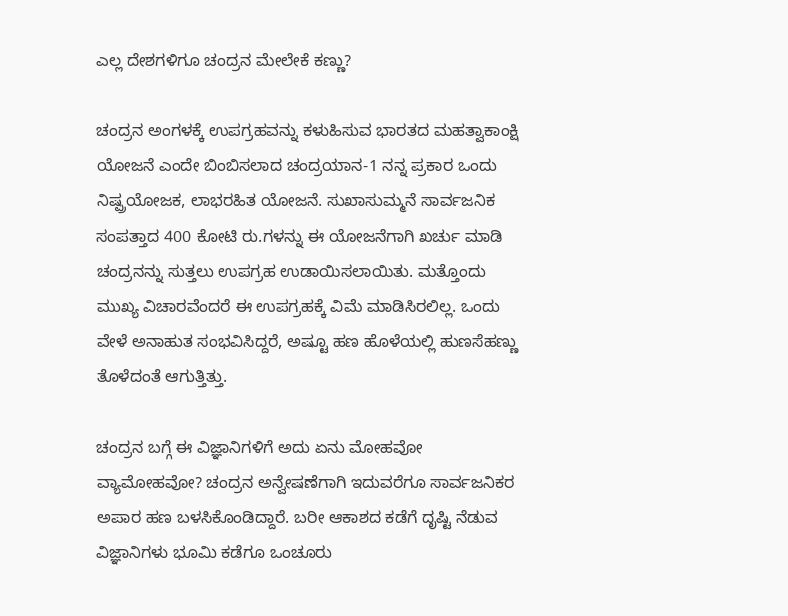ಎಲ್ಲ ದೇಶಗಳಿಗೂ ಚಂದ್ರನ ಮೇಲೇಕೆ ಕಣ್ಣು?

ಚಂದ್ರನ ಅಂಗಳಕ್ಕೆ ಉಪಗ್ರಹವನ್ನು ಕಳುಹಿಸುವ ಭಾರತದ ಮಹತ್ವಾಕಾಂಕ್ಷಿ ಯೋಜನೆ ಎಂದೇ ಬಿಂಬಿಸಲಾದ ಚಂದ್ರಯಾನ-1 ನನ್ನ ಪ್ರಕಾರ ಒಂದು ನಿಷ್ಪ್ರಯೋಜಕ, ಲಾಭರಹಿತ ಯೋಜನೆ. ಸುಖಾಸುಮ್ಮನೆ ಸಾರ್ವಜನಿಕ ಸಂಪತ್ತಾದ 400 ಕೋಟಿ ರು.ಗಳನ್ನು ಈ ಯೋಜನೆಗಾಗಿ ಖರ್ಚು ಮಾಡಿ ಚಂದ್ರನನ್ನು ಸುತ್ತಲು ಉಪಗ್ರಹ ಉಡಾಯಿಸಲಾಯಿತು. ಮತ್ತೊಂದು ಮುಖ್ಯ ವಿಚಾರವೆಂದರೆ ಈ ಉಪಗ್ರಹಕ್ಕೆ ವಿಮೆ ಮಾಡಿಸಿರಲಿಲ್ಲ. ಒಂದು ವೇಳೆ ಅನಾಹುತ ಸಂಭವಿಸಿದ್ದರೆ, ಅಷ್ಟೂ ಹಣ ಹೊಳೆಯಲ್ಲಿ ಹುಣಸೆಹಣ್ಣು ತೊಳೆದಂತೆ ಆಗುತ್ತಿತ್ತು.

ಚಂದ್ರನ ಬಗ್ಗೆ ಈ ವಿಜ್ಞಾನಿಗಳಿಗೆ ಅದು ಏನು ಮೋಹವೋ ವ್ಯಾಮೋಹವೋ? ಚಂದ್ರನ ಅನ್ವೇಷಣೆಗಾಗಿ ಇದುವರೆಗೂ ಸಾರ್ವಜನಿಕರ ಅಪಾರ ಹಣ ಬಳಸಿಕೊಂಡಿದ್ದಾರೆ. ಬರೀ ಆಕಾಶದ ಕಡೆಗೆ ದೃಷ್ಟಿ ನೆಡುವ ವಿಜ್ಞಾನಿಗಳು ಭೂಮಿ ಕಡೆಗೂ ಒಂಚೂರು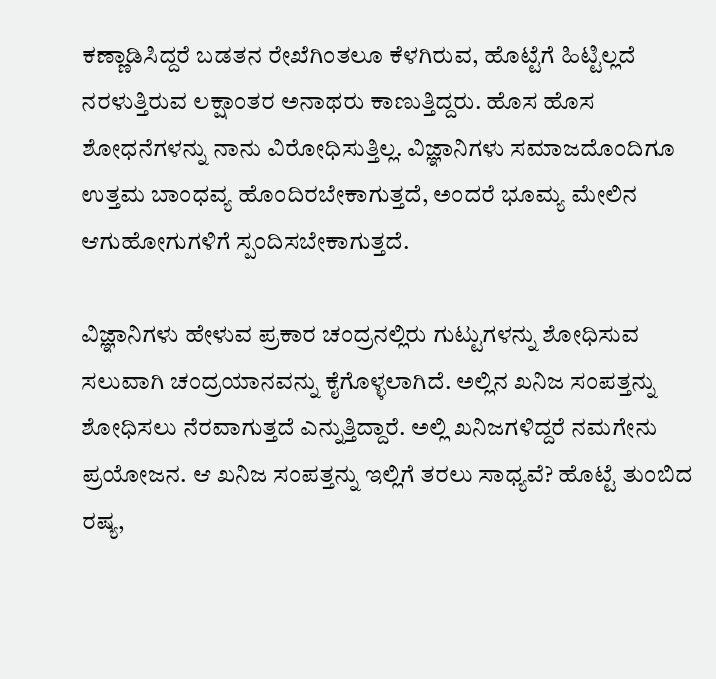ಕಣ್ಣಾಡಿಸಿದ್ದರೆ ಬಡತನ ರೇಖೆಗಿಂತಲೂ ಕೆಳಗಿರುವ, ಹೊಟ್ಟೆಗೆ ಹಿಟ್ಟಿಲ್ಲದೆ ನರಳುತ್ತಿರುವ ಲಕ್ಷಾಂತರ ಅನಾಥರು ಕಾಣುತ್ತಿದ್ದರು. ಹೊಸ ಹೊಸ ಶೋಧನೆಗಳನ್ನು ನಾನು ವಿರೋಧಿಸುತ್ತಿಲ್ಲ. ವಿಜ್ಞಾನಿಗಳು ಸಮಾಜದೊಂದಿಗೂ ಉತ್ತಮ ಬಾಂಧವ್ಯ ಹೊಂದಿರಬೇಕಾಗುತ್ತದೆ, ಅಂದರೆ ಭೂಮ್ಯ ಮೇಲಿನ ಆಗುಹೋಗುಗಳಿಗೆ ಸ್ಪಂದಿಸಬೇಕಾಗುತ್ತದೆ.

ವಿಜ್ಞಾನಿಗಳು ಹೇಳುವ ಪ್ರಕಾರ ಚಂದ್ರನಲ್ಲಿರು ಗುಟ್ಟುಗಳನ್ನು ಶೋಧಿಸುವ ಸಲುವಾಗಿ ಚಂದ್ರಯಾನವನ್ನು ಕೈಗೊಳ್ಳಲಾಗಿದೆ. ಅಲ್ಲಿನ ಖನಿಜ ಸಂಪತ್ತನ್ನು ಶೋಧಿಸಲು ನೆರವಾಗುತ್ತದೆ ಎನ್ನುತ್ತಿದ್ದಾರೆ. ಅಲ್ಲಿ ಖನಿಜಗಳಿದ್ದರೆ ನಮಗೇನು ಪ್ರಯೋಜನ. ಆ ಖನಿಜ ಸಂಪತ್ತನ್ನು ಇಲ್ಲಿಗೆ ತರಲು ಸಾಧ್ಯವೆ? ಹೊಟ್ಟೆ ತುಂಬಿದ ರಷ್ಯ,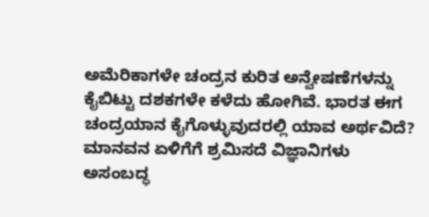ಅಮೆರಿಕಾಗಳೇ ಚಂದ್ರನ ಕುರಿತ ಅನ್ವೇಷಣೆಗಳನ್ನು ಕೈಬಿಟ್ಟು ದಶಕಗಳೇ ಕಳೆದು ಹೋಗಿವೆ. ಭಾರತ ಈಗ ಚಂದ್ರಯಾನ ಕೈಗೊಳ್ಳುವುದರಲ್ಲಿ ಯಾವ ಅರ್ಥವಿದೆ? ಮಾನವನ ಏಳಿಗೆಗೆ ಶ್ರಮಿಸದೆ ವಿಜ್ಞಾನಿಗಳು ಅಸಂಬದ್ಧ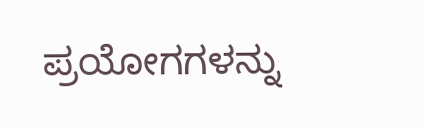ಪ್ರಯೋಗಗಳನ್ನು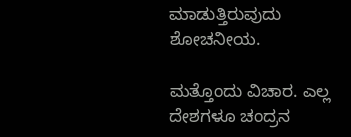ಮಾಡುತ್ತಿರುವುದು ಶೋಚನೀಯ.

ಮತ್ತೊಂದು ವಿಚಾರ. ಎಲ್ಲ ದೇಶಗಳೂ ಚಂದ್ರನ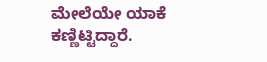ಮೇಲೆಯೇ ಯಾಕೆ ಕಣ್ಣಿಟ್ಟಿದ್ದಾರೆ.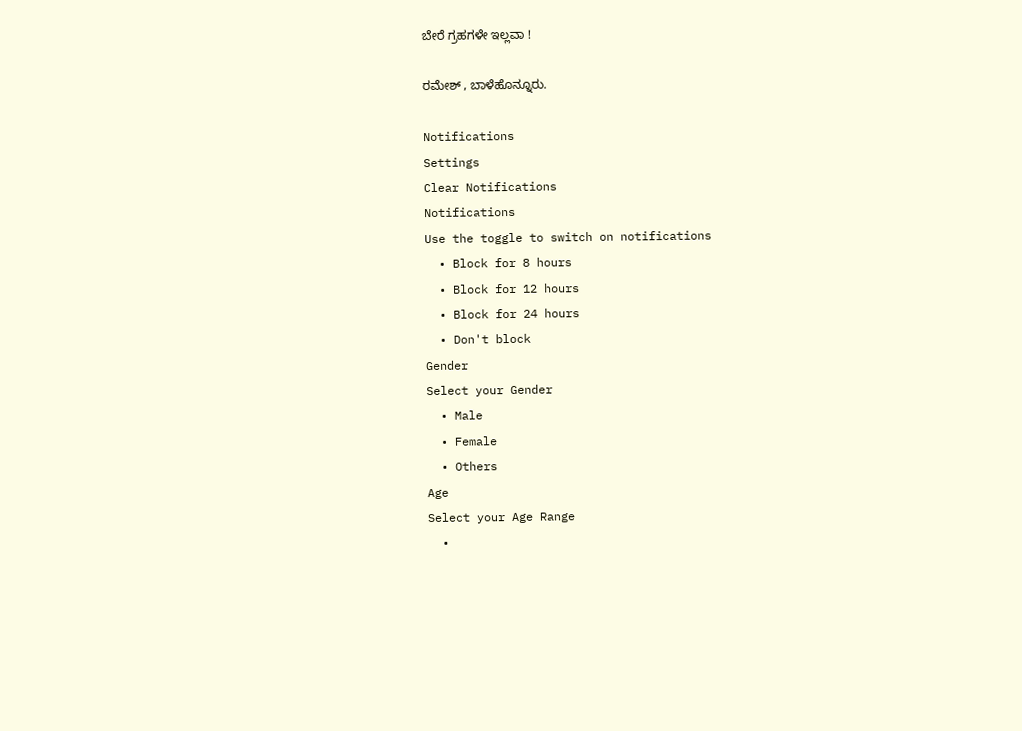ಬೇರೆ ಗ್ರಹಗಳೇ ಇಲ್ಲವಾ !

ರಮೇಶ್ , ಬಾಳೆಹೊನ್ನೂರು.

Notifications
Settings
Clear Notifications
Notifications
Use the toggle to switch on notifications
  • Block for 8 hours
  • Block for 12 hours
  • Block for 24 hours
  • Don't block
Gender
Select your Gender
  • Male
  • Female
  • Others
Age
Select your Age Range
  •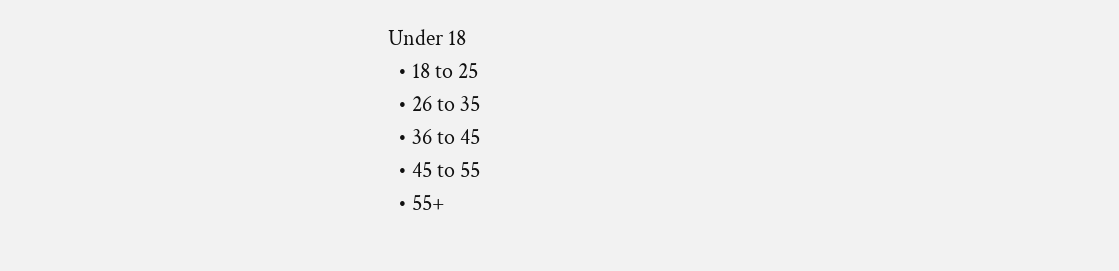Under 18
  • 18 to 25
  • 26 to 35
  • 36 to 45
  • 45 to 55
  • 55+